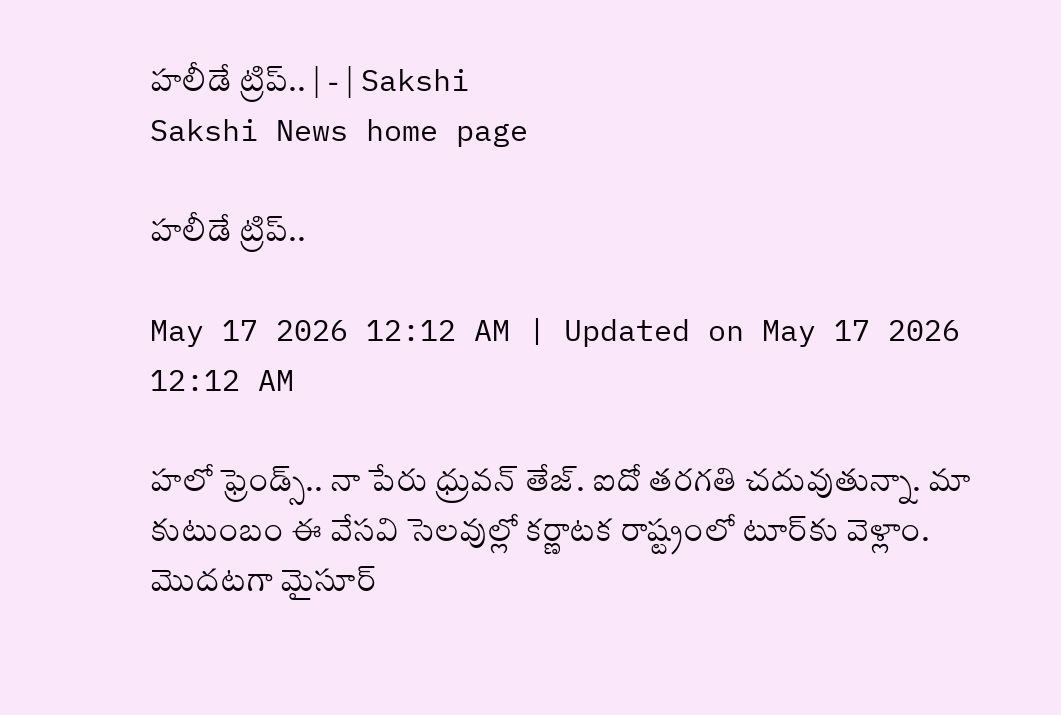హలీడే ట్రిప్‌.. | - | Sakshi
Sakshi News home page

హలీడే ట్రిప్‌..

May 17 2026 12:12 AM | Updated on May 17 2026 12:12 AM

హలో ఫ్రెండ్స్‌.. నా పేరు ధ్రువన్‌ తేజ్‌. ఐదో తరగతి చదువుతున్నా. మా కుటుంబం ఈ వేసవి సెలవుల్లో కర్ణాటక రాష్ట్రంలో టూర్‌కు వెళ్లాం. మొదటగా మైసూర్‌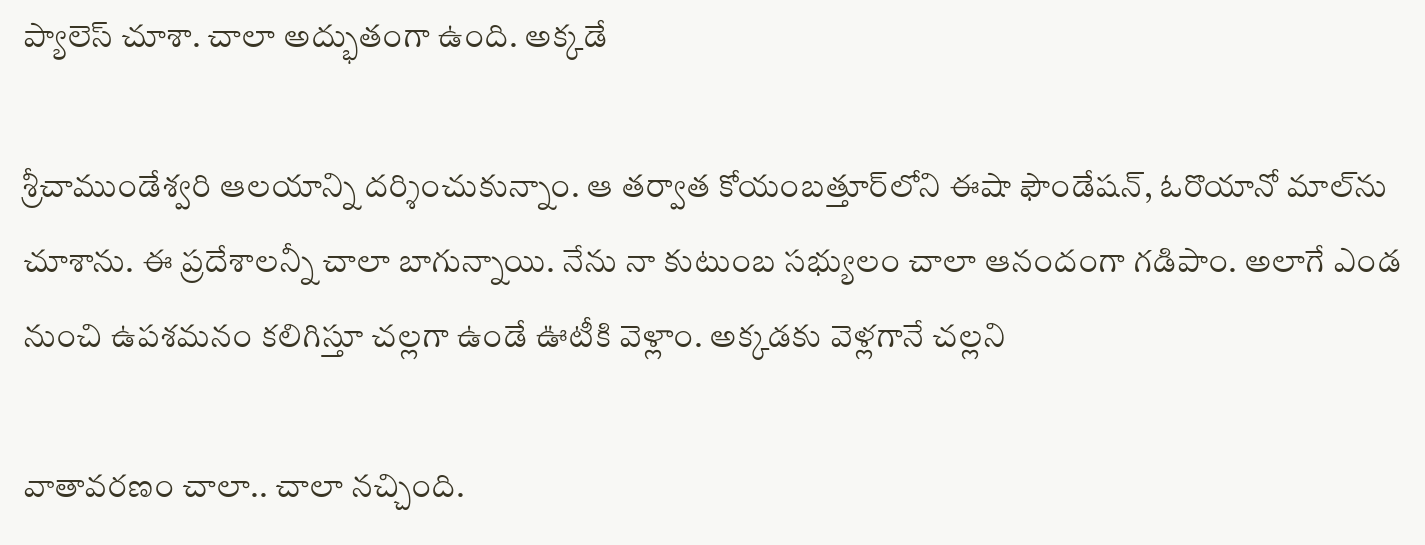ప్యాలెస్‌ చూశా. చాలా అద్భుతంగా ఉంది. అక్కడే

శ్రీచాముండేశ్వరి ఆలయాన్ని దర్శించుకున్నాం. ఆ తర్వాత కోయంబత్తూర్‌లోని ఈషా ఫౌండేషన్‌, ఓరొయానో మాల్‌ను చూశాను. ఈ ప్రదేశాలన్నీ చాలా బాగున్నాయి. నేను నా కుటుంబ సభ్యులం చాలా ఆనందంగా గడిపాం. అలాగే ఎండ నుంచి ఉపశమనం కలిగిస్తూ చల్లగా ఉండే ఊటీకి వెళ్లాం. అక్కడకు వెళ్లగానే చల్లని

వాతావరణం చాలా.. చాలా నచ్చింది.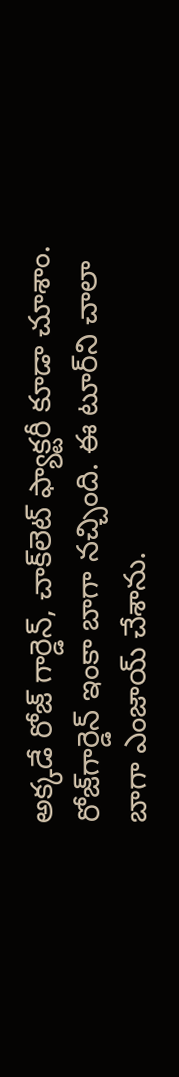అక్కడే రోజ్‌ గార్డెన్‌, చాక్‌లెట్‌ ఫ్యాక్టరీ కూడా చూశాం. రోజ్‌గార్డెన్‌ ఇంకా బాగా నచ్చింది. ఈ టూర్‌ని చాలా బాగా ఎంజాయ్‌ చేశాను.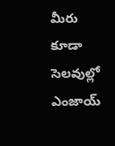మీరు కూడా సెలవుల్లో ఎంజాయ్‌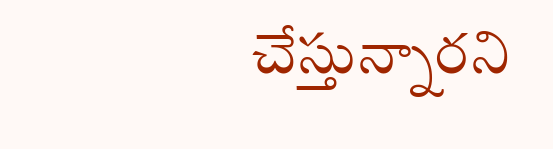చేస్తున్నారని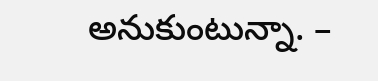అనుకుంటున్నా. –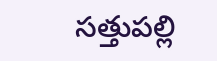సత్తుపల్లి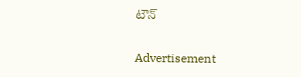టౌన్‌

Advertisement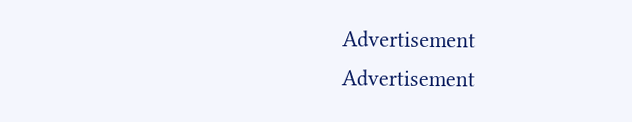Advertisement
Advertisement